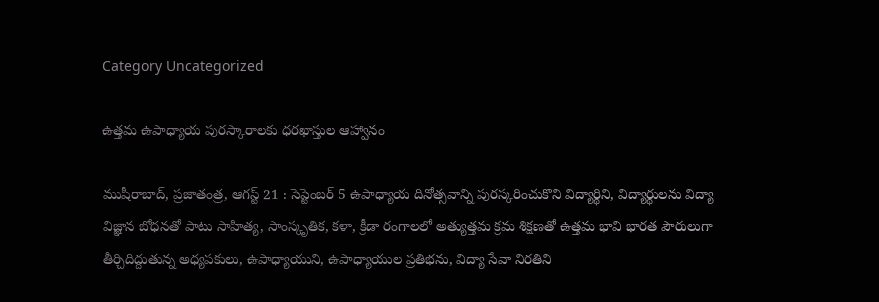Category Uncategorized

ఉత్తమ ఉపాధ్యాయ పురస్కారాలకు ధరఖాస్తుల ఆహ్వానం

ముషీరాబాద్, ప్రజాతంత్ర, ఆగస్ట్ 21 : సెప్టెంబర్ 5 ఉపాధ్యాయ దినోత్సవాన్ని పురస్కరించుకొని విద్యార్థిని, విద్యార్థులను విద్యా విజ్ఞాన బోధనతో పాటు సాహిత్య, సాంస్కృతిక, కళా, క్రీడా రంగాలలో అత్యుత్తమ క్రమ శిక్షణతో ఉత్తమ భావి భారత పౌరులుగా తీర్చిదిద్దుతున్న అధ్యపకులు, ఉపాధ్యాయుని, ఉపాధ్యాయుల ప్రతిభను, విద్యా సేవా నిరతిని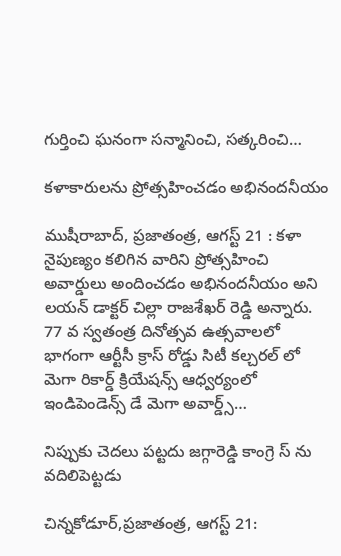గుర్తించి ఘనంగా సన్మానించి, సత్కరించి…

కళాకారులను ప్రోత్సహించడం అభినందనీయం

ముషీరాబాద్, ప్రజాతంత్ర, ఆగస్ట్ 21 : కళా నైపుణ్యం కలిగిన వారిని ప్రోత్సహించి అవార్డులు అందించడం అభినందనీయం అని లయన్ డాక్టర్ చిల్లా రాజశేఖర్ రెడ్డి అన్నారు. 77 వ స్వతంత్ర దినోత్సవ ఉత్సవాలలో భాగంగా ఆర్టీసీ క్రాస్ రోడ్డు సిటీ కల్చరల్ లో మెగా రికార్డ్ క్రియేషన్స్ ఆధ్వర్యంలో ఇండిపెండెన్స్ డే మెగా అవార్డ్స్…

నిప్పుకు చెదలు పట్టదు జగ్గారెడ్డి కాంగ్రె స్ ను వదిలిపెట్టడు

చిన్నకోడూర్,ప్రజాతంత్ర, ఆగస్ట్ 21: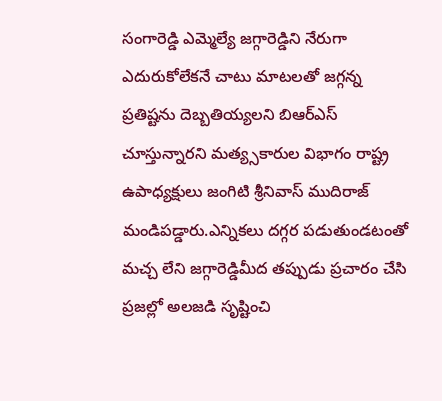సంగారెడ్డి ఎమ్మెల్యే జగ్గారెడ్డిని నేరుగా ఎదురుకోలేకనే చాటు మాటలతో జగ్గన్న ప్రతిష్టను దెబ్బతియ్యలని బిఆర్ఎస్  చూస్తున్నారని మత్య్సకారుల విభాగం రాష్ట్ర ఉపాధ్యక్షులు జంగిటి శ్రీనివాస్ ముదిరాజ్ మండిపడ్డారు.ఎన్నికలు దగ్గర పడుతుండటంతో మచ్చ లేని జగ్గారెడ్డిమీద తప్పుడు ప్రచారం చేసి ప్రజల్లో అలజడి సృష్టించి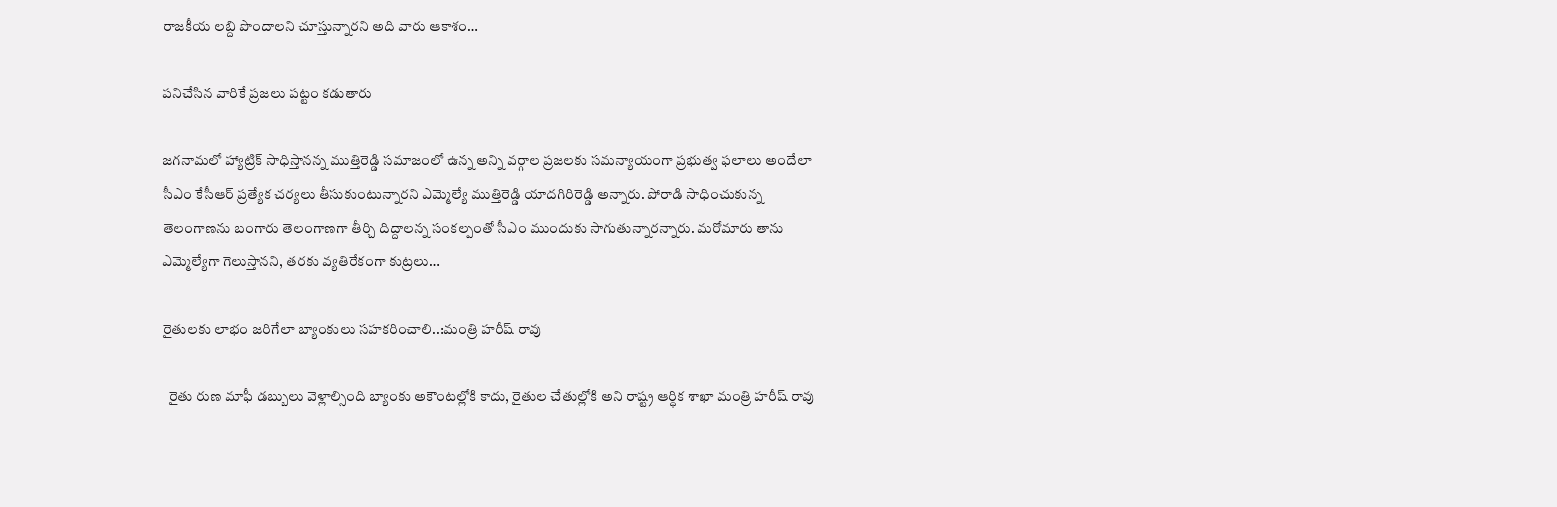రాజకీయ లబ్ది పొందాలని చూస్తున్నారని అది వారు ఆకాశం…

పనిచేసిన వారికే ప్రజలు పట్టం కడుతారు

జగనామలో హ్యాట్రిక్‌ ‌సాధిస్తానన్న ముత్తిరెడ్డి ‌సమాజంలో ఉన్న అన్ని వర్గాల ప్రజలకు సమన్యాయంగా ప్రభుత్వ ఫలాలు అందేలా సీఎం కేసీఆర్‌ ‌ప్రత్యేక చర్యలు తీసుకుంటున్నారని ఎమ్మెల్యే ముత్తిరెడ్డి యాదగిరిరెడ్డి అన్నారు. పోరాడి సాధించుకున్న తెలంగాణను బంగారు తెలంగాణగా తీర్చి దిద్దాలన్న సంకల్పంతో సీఎం ముందుకు సాగుతున్నారన్నారు. మరోమారు తాను ఎమ్మెల్యేగా గెలుస్తానని, తరకు వ్యతిరేకంగా కుట్రలు…

రైతులకు లాభం జరిగేలా బ్యాంకులు సహకరించాలి..:మంత్రి హరీష్ రావు

  రైతు రుణ మాఫీ డబ్బులు వెళ్లాల్సింది బ్యాంకు అకౌంటల్లోకి కాదు, రైతుల చేతుల్లోకి అని రాష్ట్ర ఆర్ధిక శాఖా మంత్రి హరీష్ రావు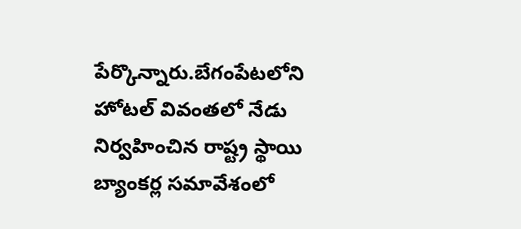పేర్కొన్నారు.బేగంపేటలోని హోటల్ వివంతలో నేడు  నిర్వహించిన రాష్ట్ర స్థాయి బ్యాంకర్ల సమావేశంలో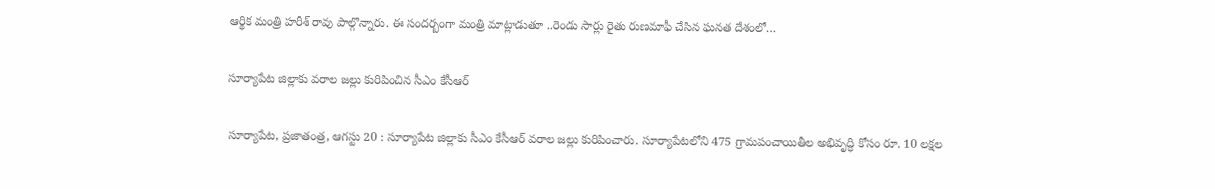ఆర్థిక మంత్రి హరీశ్ రావు పాల్గొన్నారు. ఈ సందర్బంగా మంత్రి మాట్లాడుతూ ..రెండు సార్లు రైతు రుణమాఫీ చేసిన ఘనత దేశంలో…

సూర్యాపేట జిల్లాకు వరాల జల్లు కురిపించిన సీఎం కేసీఆర్‌

సూర్యాపేట, ప్రజాతంత్ర, ఆగస్టు 20 : సూర్యాపేట జిల్లాకు సీఎం కేసీఆర్‌ వరాల జల్లు కురిపించారు. సూర్యాపేటలోని 475 గ్రామపంచాయితీల అభివృద్ధి కోసం రూ. 10 లక్షల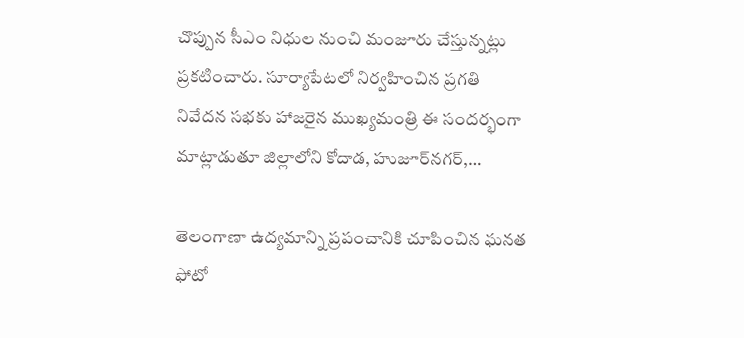చొప్పున సీఎం నిధుల నుంచి మంజూరు చేస్తున్నట్లు ప్రకటించారు. సూర్యాపేటలో నిర్వహించిన ప్రగతి నివేదన సభకు హాజరైన ముఖ్యమంత్రి ఈ సందర్భంగా మాట్లాడుతూ జిల్లాలోని కోదాడ, హుజూర్‌నగర్‌,…

తెలంగాణా ఉద్యమాన్ని ప్రపంచానికి చూపించిన ఘనత ఫోటో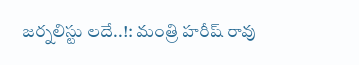జర్నలిస్టు లదే..!: మంత్రి హరీష్ రావు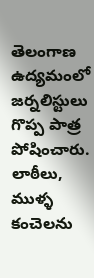తెలంగాణ ఉద్యమంలో జర్నలిస్టులు గొప్ప పాత్ర పోషించారు. లాఠీలు, ముళ్ళ కంచెలను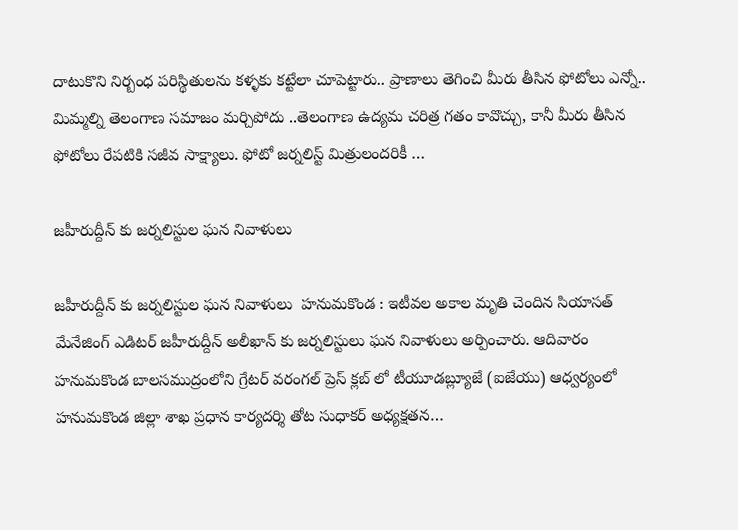దాటుకొని నిర్బంధ పరిస్థితులను కళ్ళకు కట్టేలా చూపెట్టారు.. ప్రాణాలు తెగించి మీరు తీసిన ఫోటోలు ఎన్నో.. మిమ్మల్ని తెలంగాణ సమాజం మర్చిపోదు ..తెలంగాణ ఉద్యమ చరిత్ర గతం కావొచ్చు, కానీ మీరు తీసిన ఫోటోలు రేపటికి సజీవ సాక్ష్యాలు. ఫోటో జర్నలిస్ట్ మిత్రులందరికీ …

జహీరుద్దీన్ కు జర్నలిస్టుల ఘన నివాళులు

జహీరుద్దీన్ కు జర్నలిస్టుల ఘన నివాళులు  హనుమకొండ : ఇటీవల అకాల మృతి చెందిన సియాసత్ మేనేజింగ్ ఎడిటర్ జహీరుద్దీన్ అలీఖాన్ కు జర్నలిస్టులు ఘన నివాళులు అర్పించారు. ఆదివారం హనుమకొండ బాలసముద్రంలోని గ్రేటర్ వరంగల్ ప్రెస్ క్లబ్ లో టీయూడబ్ల్యూజే (ఐజేయు) ఆధ్వర్యంలో హనుమకొండ జిల్లా శాఖ ప్రధాన కార్యదర్శి తోట సుధాకర్ అధ్యక్షతన…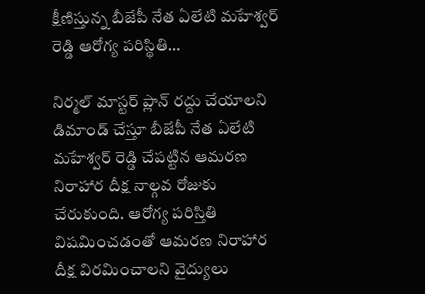క్షీణిస్తున్న బీజేపీ నేత ఏలేటి మహేశ్వర్ రెడ్డి ఆరోగ్య పరిస్థితి…

నిర్మల్ మాస్టర్ ప్లాన్ రద్దు చేయాలని డిమాండ్ చేస్తూ బీజేపీ నేత ఏలేటి మహేశ్వర్ రెడ్డి చేపట్టిన ఆమరణ నిరాహార దీక్ష నాల్గవ రోజుకు చేరుకుంది. ఆరోగ్య పరిస్తితి విషమించడంతో ఆమరణ నిరాహార దీక్ష విరమించాలని వైద్యులు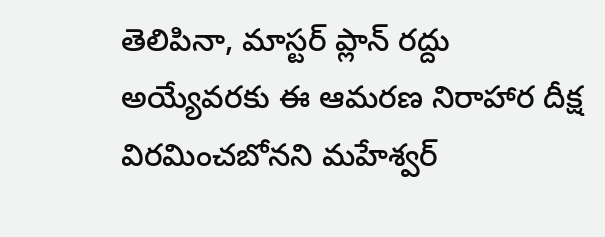తెలిపినా, మాస్టర్ ప్లాన్ రద్దు అయ్యేవరకు ఈ ఆమరణ నిరాహార దీక్ష విరమించబోనని మహేశ్వర్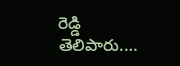రెడ్డి  తెలిపారు.…